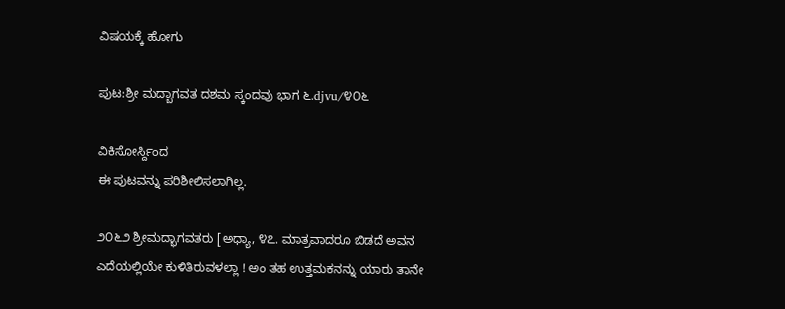ವಿಷಯಕ್ಕೆ ಹೋಗು

ಪುಟ:ಶ್ರೀ ಮದ್ಬಾಗವತ ದಶಮ ಸ್ಕಂದವು ಭಾಗ ೬.djvu/೪೦೬

ವಿಕಿಸೋರ್ಸ್ದಿಂದ
ಈ ಪುಟವನ್ನು ಪರಿಶೀಲಿಸಲಾಗಿಲ್ಲ.

೨೦೬೨ ಶ್ರೀಮದ್ಭಾಗವತರು [ಅಧ್ಯಾ, ೪೭. ಮಾತ್ರವಾದರೂ ಬಿಡದೆ ಅವನ ಎದೆಯಲ್ಲಿಯೇ ಕುಳಿತಿರುವಳಲ್ಲಾ ! ಅಂ ತಹ ಉತ್ತಮಕನನ್ನು ಯಾರು ತಾನೇ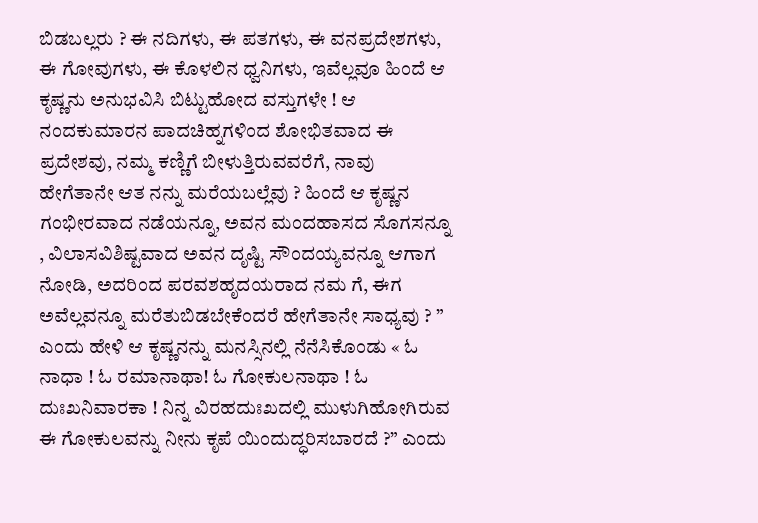ಬಿಡಬಲ್ಲರು ? ಈ ನದಿಗಳು, ಈ ಪತಗಳು, ಈ ವನಪ್ರದೇಶಗಳು, ಈ ಗೋವುಗಳು, ಈ ಕೊಳಲಿನ ಧ್ವನಿಗಳು, ಇವೆಲ್ಲವೂ ಹಿಂದೆ ಆ ಕೃಷ್ಣನು ಅನುಭವಿಸಿ ಬಿಟ್ಟುಹೋದ ವಸ್ತುಗಳೇ ! ಆ ನಂದಕುಮಾರನ ಪಾದಚಿಹ್ನಗಳಿಂದ ಶೋಭಿತವಾದ ಈ ಪ್ರದೇಶವು, ನಮ್ಮ ಕಣ್ಣಿಗೆ ಬೀಳುತ್ತಿರುವವರೆಗೆ, ನಾವು ಹೇಗೆತಾನೇ ಆತ ನನ್ನು ಮರೆಯಬಲ್ಲೆವು ? ಹಿಂದೆ ಆ ಕೃಷ್ಣನ ಗಂಭೀರವಾದ ನಡೆಯನ್ನೂ, ಅವನ ಮಂದಹಾಸದ ಸೊಗಸನ್ನೂ , ವಿಲಾಸವಿಶಿಷ್ಟವಾದ ಅವನ ದೃಷ್ಟಿ ಸೌಂದಯ್ಯವನ್ನೂ ಆಗಾಗ ನೋಡಿ, ಅದರಿಂದ ಪರವಶಹೃದಯರಾದ ನಮ ಗೆ, ಈಗ ಅವೆಲ್ಲವನ್ನೂ ಮರೆತುಬಿಡಬೇಕೆಂದರೆ ಹೇಗೆತಾನೇ ಸಾಧ್ಯವು ? ” ಎಂದು ಹೇಳಿ ಆ ಕೃಷ್ಣನನ್ನು ಮನಸ್ಸಿನಲ್ಲಿ ನೆನೆಸಿಕೊಂಡು « ಓ ನಾಧಾ ! ಓ ರಮಾನಾಥಾ! ಓ ಗೋಕುಲನಾಥಾ ! ಓ ದುಃಖನಿವಾರಕಾ ! ನಿನ್ನ ವಿರಹದುಃಖದಲ್ಲಿ ಮುಳುಗಿಹೋಗಿರುವ ಈ ಗೋಕುಲವನ್ನು ನೀನು ಕೃಪೆ ಯಿಂದುದ್ಧರಿಸಬಾರದೆ ?” ಎಂದು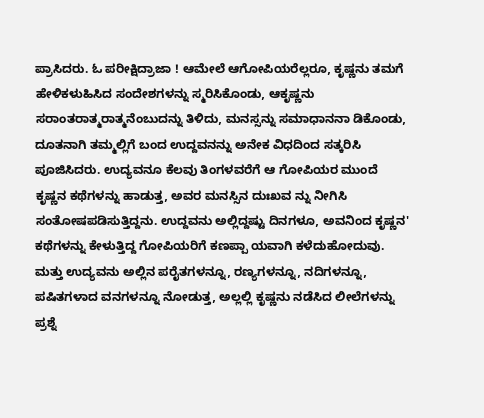ಪ್ರಾಸಿದರು. ಓ ಪರೀಕ್ಷಿದ್ರಾಜಾ ! ಆಮೇಲೆ ಆಗೋಪಿಯರೆಲ್ಲರೂ, ಕೃಷ್ಣನು ತಮಗೆ ಹೇಳಿಕಳುಹಿಸಿದ ಸಂದೇಶಗಳನ್ನು ಸ್ಮರಿಸಿಕೊಂಡು, ಆಕೃಷ್ಣನು ಸರಾಂತರಾತ್ಮರಾತ್ಮನೆಂಬುದನ್ನು ತಿಳಿದು, ಮನಸ್ಸನ್ನು ಸಮಾಧಾನನಾ ಡಿಕೊಂಡು, ದೂತನಾಗಿ ತಮ್ಮಲ್ಲಿಗೆ ಬಂದ ಉದ್ದವನನ್ನು ಅನೇಕ ವಿಧದಿಂದ ಸತ್ಕರಿಸಿ ಪೂಜಿಸಿದರು. ಉದ್ಯವನೂ ಕೆಲವು ತಿಂಗಳವರೆಗೆ ಆ ಗೋಪಿಯರ ಮುಂದೆ ಕೃಷ್ಣನ ಕಥೆಗಳನ್ನು ಹಾಡುತ್ತ, ಅವರ ಮನಸ್ಸಿನ ದುಃಖವ ನ್ನು ನೀಗಿಸಿ ಸಂತೋಷಪಡಿಸುತ್ತಿದ್ದನು. ಉದ್ದವನು ಅಲ್ಲಿದ್ದಷ್ಟು ದಿನಗಳೂ, ಅವನಿಂದ ಕೃಷ್ಣನ' ಕಥೆಗಳನ್ನು ಕೇಳುತ್ತಿದ್ದ ಗೋಪಿಯರಿಗೆ ಕಣಪ್ಪಾ ಯವಾಗಿ ಕಳೆದುಹೋದುವು. ಮತ್ತು ಉದ್ಯವನು ಅಲ್ಲಿನ ಪರೈತಗಳನ್ನೂ, ರಣ್ಯಗಳನ್ನೂ, ನದಿಗಳನ್ನೂ, ಪಷಿತಗಳಾದ ವನಗಳನ್ನೂ ನೋಡುತ್ತ, ಅಲ್ಲಲ್ಲಿ ಕೃಷ್ಣನು ನಡೆಸಿದ ಲೀಲೆಗಳನ್ನು ಪ್ರಶ್ನೆ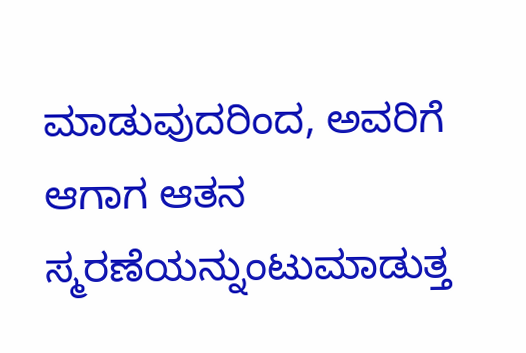ಮಾಡುವುದರಿಂದ, ಅವರಿಗೆ ಆಗಾಗ ಆತನ ಸ್ಮರಣೆಯನ್ನುಂಟುಮಾಡುತ್ತ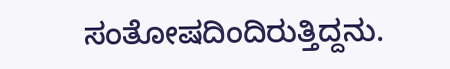ಸಂತೋಷದಿಂದಿರುತ್ತಿದ್ದನು.